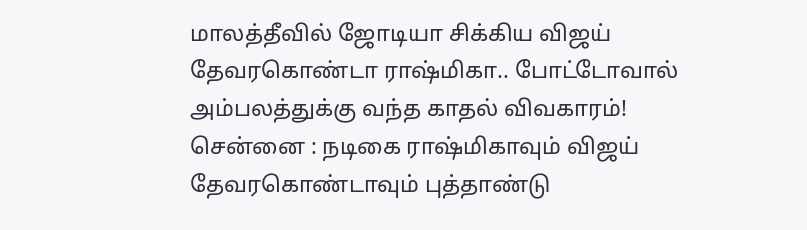மாலத்தீவில் ஜோடியா சிக்கிய விஜய் தேவரகொண்டா ராஷ்மிகா.. போட்டோவால் அம்பலத்துக்கு வந்த காதல் விவகாரம்!
சென்னை : நடிகை ராஷ்மிகாவும் விஜய் தேவரகொண்டாவும் புத்தாண்டு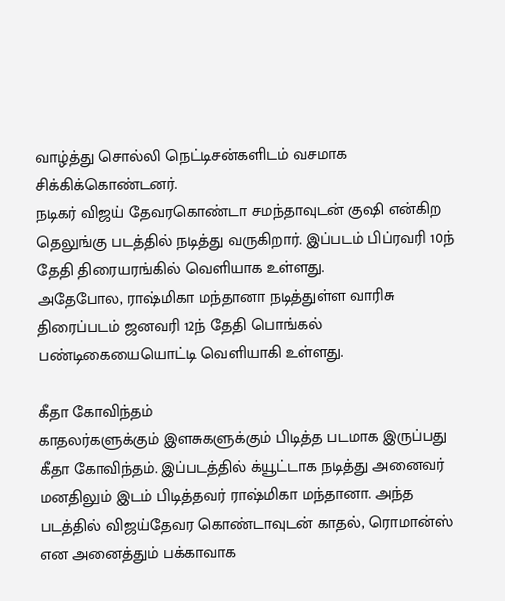வாழ்த்து சொல்லி நெட்டிசன்களிடம் வசமாக சிக்கிக்கொண்டனர்.
நடிகர் விஜய் தேவரகொண்டா சமந்தாவுடன் குஷி என்கிற தெலுங்கு படத்தில் நடித்து வருகிறார். இப்படம் பிப்ரவரி 10ந் தேதி திரையரங்கில் வெளியாக உள்ளது.
அதேபோல, ராஷ்மிகா மந்தானா நடித்துள்ள வாரிசு திரைப்படம் ஜனவரி 12ந் தேதி பொங்கல் பண்டிகையையொட்டி வெளியாகி உள்ளது.

கீதா கோவிந்தம்
காதலர்களுக்கும் இளசுகளுக்கும் பிடித்த படமாக இருப்பது கீதா கோவிந்தம். இப்படத்தில் க்யூட்டாக நடித்து அனைவர் மனதிலும் இடம் பிடித்தவர் ராஷ்மிகா மந்தானா. அந்த படத்தில் விஜய்தேவர கொண்டாவுடன் காதல், ரொமான்ஸ் என அனைத்தும் பக்காவாக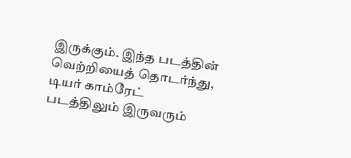இருக்கும். இந்த படத்தின் வெற்றியைத் தொடர்ந்து, டியர் காம்ரேட் படத்திலும் இருவரும்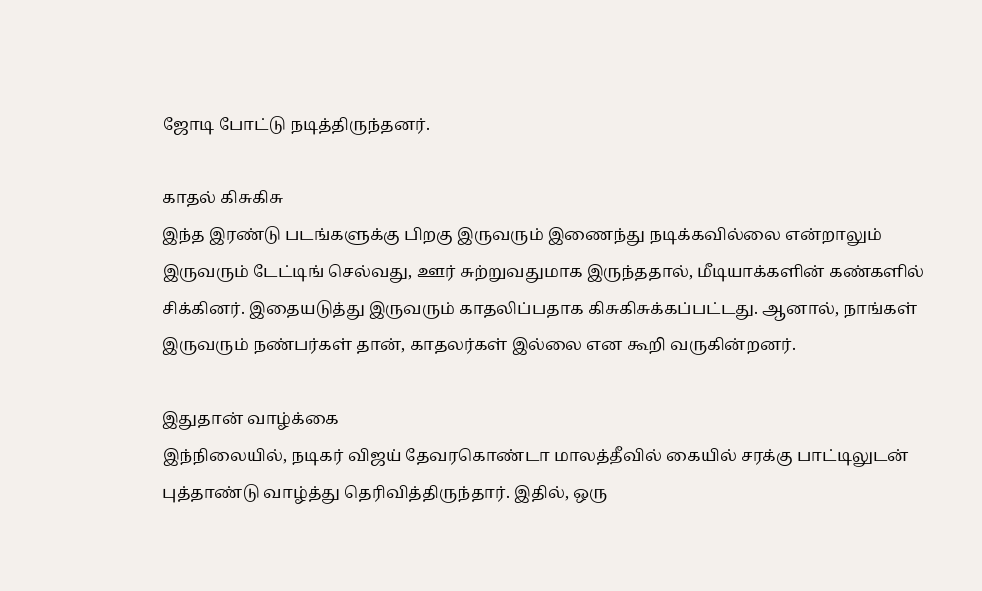ஜோடி போட்டு நடித்திருந்தனர்.

காதல் கிசுகிசு
இந்த இரண்டு படங்களுக்கு பிறகு இருவரும் இணைந்து நடிக்கவில்லை என்றாலும் இருவரும் டேட்டிங் செல்வது, ஊர் சுற்றுவதுமாக இருந்ததால், மீடியாக்களின் கண்களில் சிக்கினர். இதையடுத்து இருவரும் காதலிப்பதாக கிசுகிசுக்கப்பட்டது. ஆனால், நாங்கள் இருவரும் நண்பர்கள் தான், காதலர்கள் இல்லை என கூறி வருகின்றனர்.

இதுதான் வாழ்க்கை
இந்நிலையில், நடிகர் விஜய் தேவரகொண்டா மாலத்தீவில் கையில் சரக்கு பாட்டிலுடன் புத்தாண்டு வாழ்த்து தெரிவித்திருந்தார். இதில், ஒரு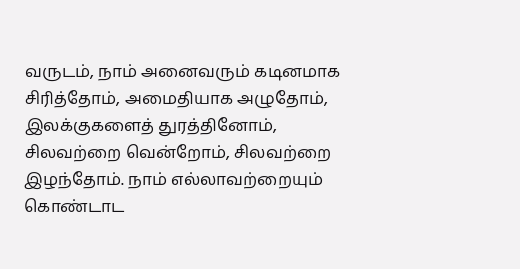வருடம், நாம் அனைவரும் கடினமாக சிரித்தோம், அமைதியாக அழுதோம், இலக்குகளைத் துரத்தினோம், சிலவற்றை வென்றோம், சிலவற்றை இழந்தோம். நாம் எல்லாவற்றையும் கொண்டாட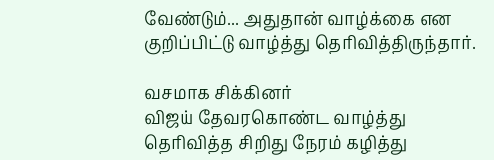வேண்டும்... அதுதான் வாழ்க்கை என குறிப்பிட்டு வாழ்த்து தெரிவித்திருந்தார்.

வசமாக சிக்கினர்
விஜய் தேவரகொண்ட வாழ்த்து தெரிவித்த சிறிது நேரம் கழித்து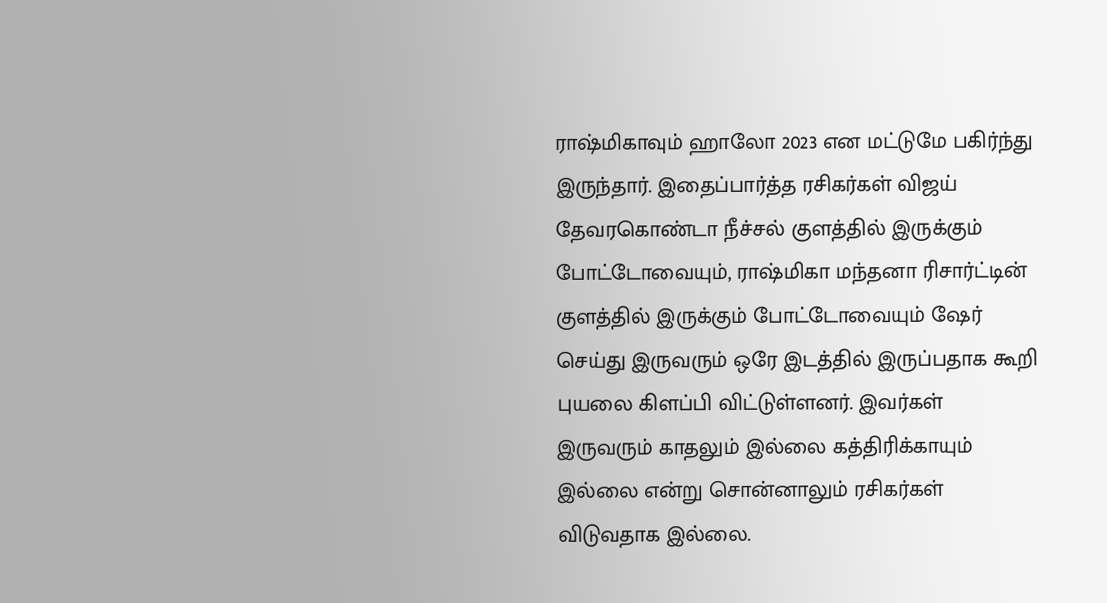ராஷ்மிகாவும் ஹாலோ 2023 என மட்டுமே பகிர்ந்து இருந்தார். இதைப்பார்த்த ரசிகர்கள் விஜய் தேவரகொண்டா நீச்சல் குளத்தில் இருக்கும் போட்டோவையும், ராஷ்மிகா மந்தனா ரிசார்ட்டின் குளத்தில் இருக்கும் போட்டோவையும் ஷேர் செய்து இருவரும் ஒரே இடத்தில் இருப்பதாக கூறி புயலை கிளப்பி விட்டுள்ளனர். இவர்கள் இருவரும் காதலும் இல்லை கத்திரிக்காயும் இல்லை என்று சொன்னாலும் ரசிகர்கள் விடுவதாக இல்லை.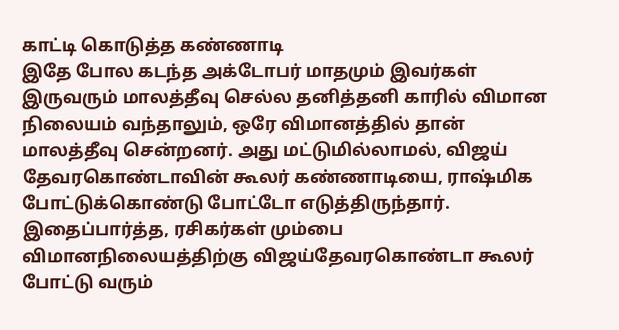காட்டி கொடுத்த கண்ணாடி
இதே போல கடந்த அக்டோபர் மாதமும் இவர்கள் இருவரும் மாலத்தீவு செல்ல தனித்தனி காரில் விமான நிலையம் வந்தாலும், ஒரே விமானத்தில் தான் மாலத்தீவு சென்றனர். அது மட்டுமில்லாமல், விஜய் தேவரகொண்டாவின் கூலர் கண்ணாடியை, ராஷ்மிக போட்டுக்கொண்டு போட்டோ எடுத்திருந்தார். இதைப்பார்த்த, ரசிகர்கள் மும்பை விமானநிலையத்திற்கு விஜய்தேவரகொண்டா கூலர் போட்டு வரும்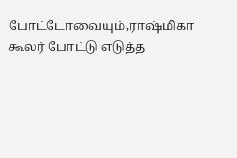போட்டோவையும்,ராஷ்மிகா கூலர் போட்டு எடுத்த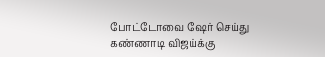போட்டோவை ஷேர் செய்து கண்ணாடி விஜய்க்கு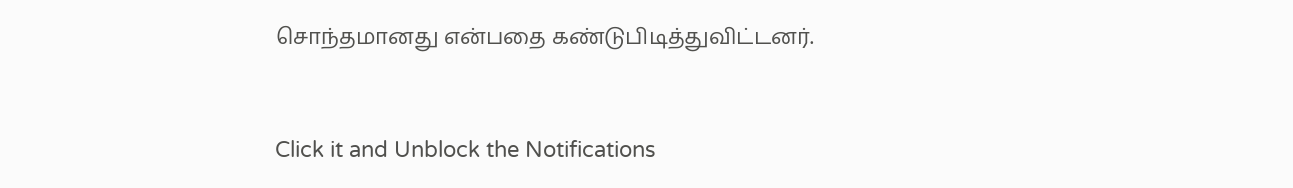சொந்தமானது என்பதை கண்டுபிடித்துவிட்டனர்.


Click it and Unblock the Notifications